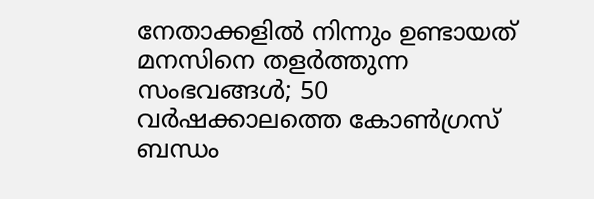നേതാക്കളില്‍ നിന്നും ഉണ്ടായത് മനസിനെ തളര്‍ത്തുന്ന സംഭവങ്ങള്‍; 50 വര്‍ഷക്കാലത്തെ കോണ്‍ഗ്രസ് ബന്ധം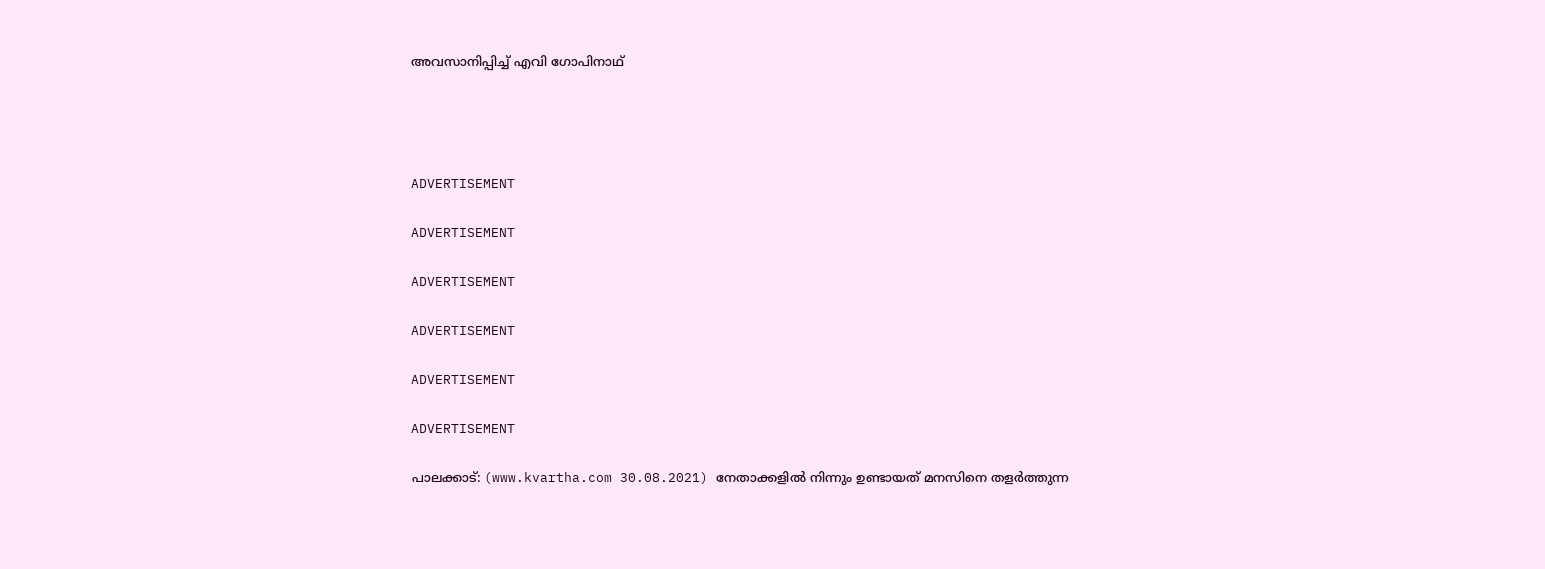അവസാനിപ്പിച്ച് എവി ഗോപിനാഥ്




ADVERTISEMENT

ADVERTISEMENT

ADVERTISEMENT

ADVERTISEMENT

ADVERTISEMENT

ADVERTISEMENT

പാലക്കാട്: (www.kvartha.com 30.08.2021) നേതാക്കളില്‍ നിന്നും ഉണ്ടായത് മനസിനെ തളര്‍ത്തുന്ന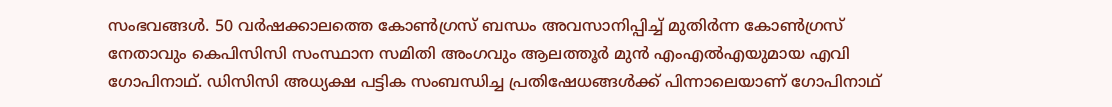സംഭവങ്ങള്‍. 50 വര്‍ഷക്കാലത്തെ കോണ്‍ഗ്രസ് ബന്ധം അവസാനിപ്പിച്ച് മുതിര്‍ന്ന കോണ്‍ഗ്രസ് നേതാവും കെപിസിസി സംസ്ഥാന സമിതി അംഗവും ആലത്തൂര്‍ മുന്‍ എംഎല്‍എയുമായ എവി ഗോപിനാഥ്. ഡിസിസി അധ്യക്ഷ പട്ടിക സംബന്ധിച്ച പ്രതിഷേധങ്ങള്‍ക്ക് പിന്നാലെയാണ് ഗോപിനാഥ്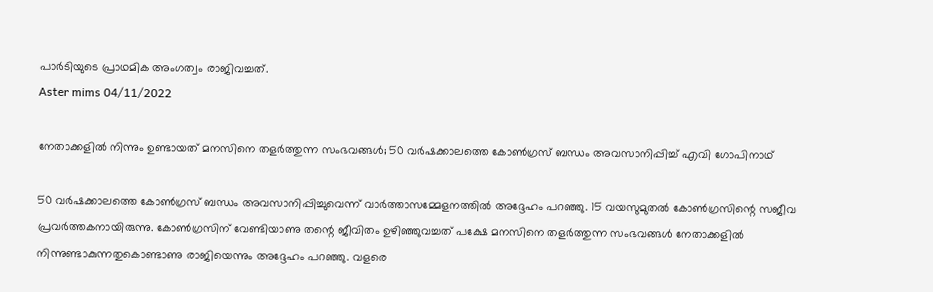പാര്‍ടിയുടെ പ്രാഥമിക അംഗത്വം രാജിവച്ചത്.
Aster mims 04/11/2022

നേതാക്കളില്‍ നിന്നും ഉണ്ടായത് മനസിനെ തളര്‍ത്തുന്ന സംഭവങ്ങള്‍; 50 വര്‍ഷക്കാലത്തെ കോണ്‍ഗ്രസ് ബന്ധം അവസാനിപ്പിച്ച് എവി ഗോപിനാഥ്

50 വര്‍ഷക്കാലത്തെ കോണ്‍ഗ്രസ് ബന്ധം അവസാനിപ്പിച്ചുവെന്ന് വാര്‍ത്താസമ്മേളനത്തില്‍ അദ്ദേഹം പറഞ്ഞു. 15 വയസുമുതല്‍ കോണ്‍ഗ്രസിന്റെ സജീവ പ്രവര്‍ത്തകനായിരുന്നു. കോണ്‍ഗ്രസിന് വേണ്ടിയാണു തന്റെ ജീവിതം ഉഴിഞ്ഞുവച്ചത് പക്ഷേ മനസിനെ തളര്‍ത്തുന്ന സംഭവങ്ങള്‍ നേതാക്കളില്‍ നിന്നുണ്ടാകുന്നതുകൊണ്ടാണു രാജിയെന്നും അദ്ദേഹം പറഞ്ഞു. വളരെ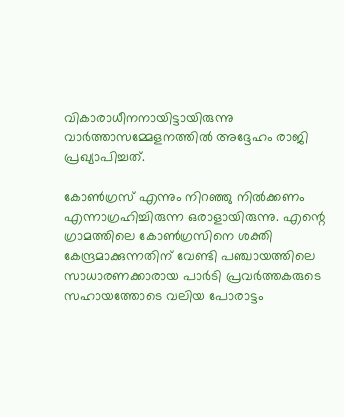വികാരാധീനനായിട്ടായിരുന്നു വാര്‍ത്താസമ്മേളനത്തില്‍ അദ്ദേഹം രാജി പ്രഖ്യാപിച്ചത്.

കോണ്‍ഗ്രസ് എന്നും നിറഞ്ഞു നില്‍ക്കണം എന്നാഗ്രഹിച്ചിരുന്ന ഒരാളായിരുന്നു. എന്റെ ഗ്രാമത്തിലെ കോണ്‍ഗ്രസിനെ ശക്തി കേന്ദ്രമാക്കുന്നതിന് വേണ്ടി പഞ്ചായത്തിലെ സാധാരണക്കാരായ പാര്‍ടി പ്രവര്‍ത്തകരുടെ സഹായത്തോടെ വലിയ പോരാട്ടം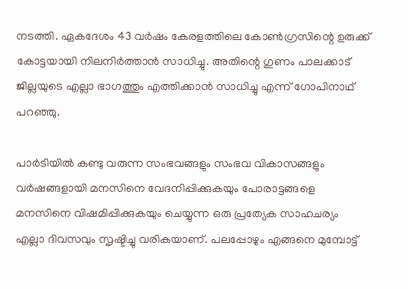നടത്തി. ഏകദേശം 43 വര്‍ഷം കേരളത്തിലെ കോണ്‍ഗ്രസിന്റെ ഉരുക്ക് കോട്ടയായി നിലനിര്‍ത്താന്‍ സാധിച്ചു. അതിന്റെ ഗുണം പാലക്കാട് ജില്ലയുടെ എല്ലാ ഭാഗത്തും എത്തിക്കാന്‍ സാധിച്ചു എന്ന് ഗോപിനാഥ് പറഞ്ഞു.

പാര്‍ടിയില്‍ കണ്ടു വരുന്ന സംഭവങ്ങളും സംഭവ വികാസങ്ങളും വര്‍ഷങ്ങളായി മനസിനെ വേദനിപ്പിക്കുകയും പോരാട്ടങ്ങളെ മനസിനെ വിഷമിപ്പിക്കുകയും ചെയ്യുന്ന ഒരു പ്രത്യേക സാഹചര്യം എല്ലാ ദിവസവും സൃഷ്ടിച്ചു വരികയാണ്. പലപ്പോഴും എങ്ങനെ മുമ്പോട്ട്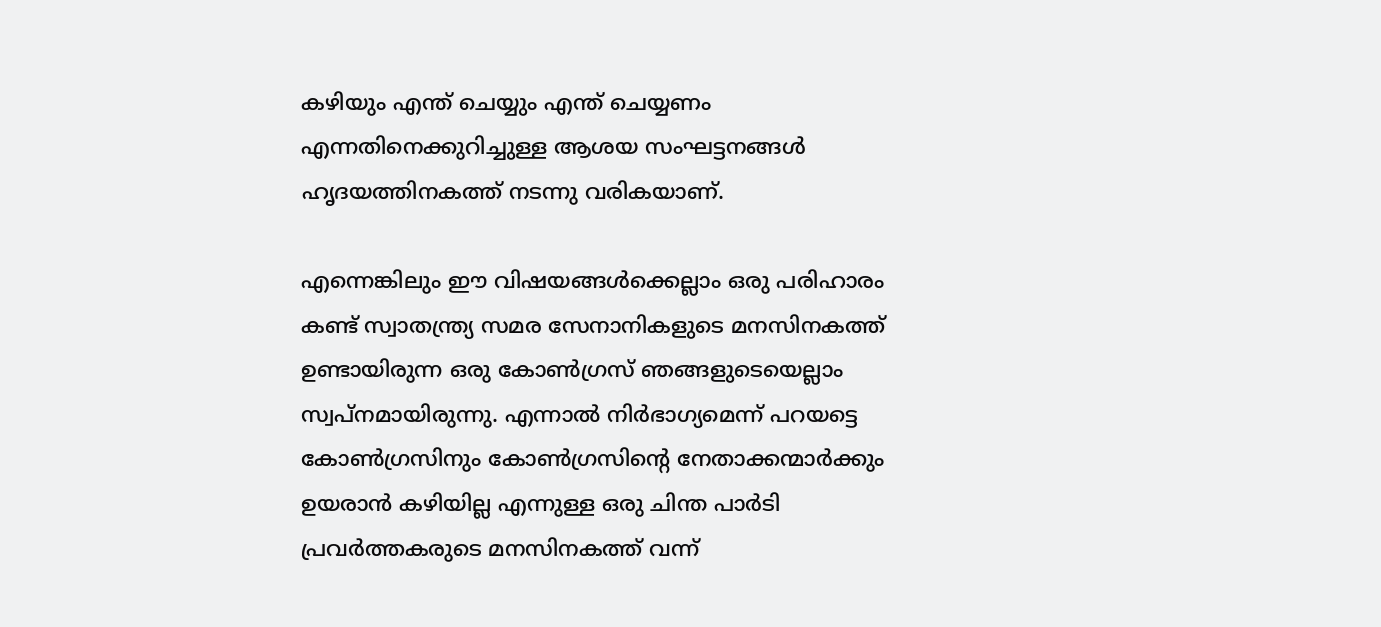കഴിയും എന്ത് ചെയ്യും എന്ത് ചെയ്യണം എന്നതിനെക്കുറിച്ചുള്ള ആശയ സംഘട്ടനങ്ങള്‍ ഹൃദയത്തിനകത്ത് നടന്നു വരികയാണ്.

എന്നെങ്കിലും ഈ വിഷയങ്ങള്‍ക്കെല്ലാം ഒരു പരിഹാരം കണ്ട് സ്വാതന്ത്ര്യ സമര സേനാനികളുടെ മനസിനകത്ത് ഉണ്ടായിരുന്ന ഒരു കോണ്‍ഗ്രസ് ഞങ്ങളുടെയെല്ലാം സ്വപ്നമായിരുന്നു. എന്നാല്‍ നിര്‍ഭാഗ്യമെന്ന് പറയട്ടെ കോണ്‍ഗ്രസിനും കോണ്‍ഗ്രസിന്റെ നേതാക്കന്മാര്‍ക്കും ഉയരാന്‍ കഴിയില്ല എന്നുള്ള ഒരു ചിന്ത പാര്‍ടി പ്രവര്‍ത്തകരുടെ മനസിനകത്ത് വന്ന്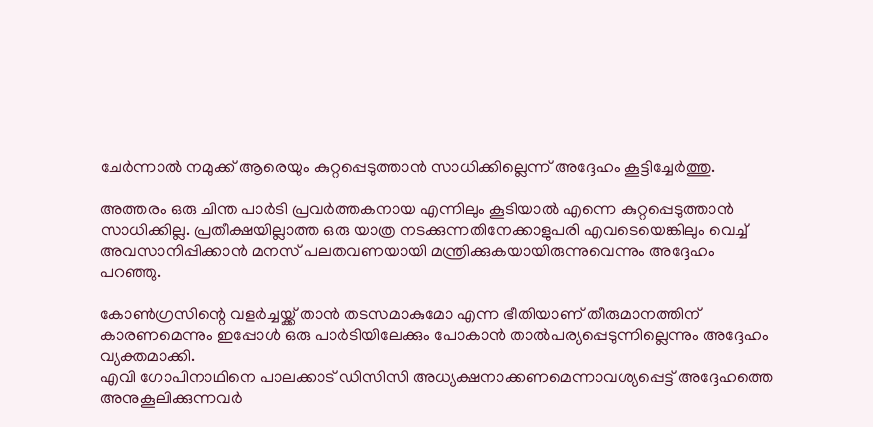ചേര്‍ന്നാല്‍ നമുക്ക് ആരെയും കുറ്റപ്പെടുത്താന്‍ സാധിക്കില്ലെന്ന് അദ്ദേഹം കൂട്ടിച്ചേര്‍ത്തു.

അത്തരം ഒരു ചിന്ത പാര്‍ടി പ്രവര്‍ത്തകനായ എന്നിലും കൂടിയാല്‍ എന്നെ കുറ്റപ്പെടുത്താന്‍ സാധിക്കില്ല. പ്രതീക്ഷയില്ലാത്ത ഒരു യാത്ര നടക്കുന്നതിനേക്കാളുപരി എവടെയെങ്കിലും വെച്ച് അവസാനിപ്പിക്കാന്‍ മനസ് പലതവണയായി മന്ത്രിക്കുകയായിരുന്നുവെന്നും അദ്ദേഹം പറഞ്ഞു.

കോണ്‍ഗ്രസിന്റെ വളര്‍ച്ചയ്ക്ക് താന്‍ തടസമാകുമോ എന്ന ഭീതിയാണ് തീരുമാനത്തിന് കാരണമെന്നും ഇപ്പോള്‍ ഒരു പാര്‍ടിയിലേക്കും പോകാന്‍ താല്‍പര്യപ്പെടുന്നില്ലെന്നും അദ്ദേഹം വ്യക്തമാക്കി.
എവി ഗോപിനാഥിനെ പാലക്കാട് ഡിസിസി അധ്യക്ഷനാക്കണമെന്നാവശ്യപ്പെട്ട് അദ്ദേഹത്തെ അനുകൂലിക്കുന്നവര്‍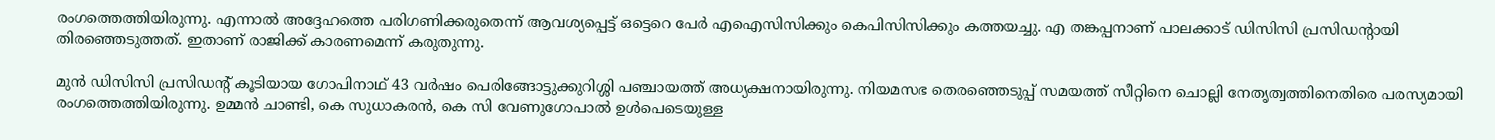രംഗത്തെത്തിയിരുന്നു. എന്നാല്‍ അദ്ദേഹത്തെ പരിഗണിക്കരുതെന്ന് ആവശ്യപ്പെട്ട് ഒട്ടെറെ പേര്‍ എഐസിസിക്കും കെപിസിസിക്കും കത്തയച്ചു. എ തങ്കപ്പനാണ് പാലക്കാട് ഡിസിസി പ്രസിഡന്റായി തിരഞ്ഞെടുത്തത്. ഇതാണ് രാജിക്ക് കാരണമെന്ന് കരുതുന്നു.

മുന്‍ ഡിസിസി പ്രസിഡന്റ് കൂടിയായ ഗോപിനാഥ് 43 വര്‍ഷം പെരിങ്ങോട്ടുക്കുറിശ്ശി പഞ്ചായത്ത് അധ്യക്ഷനായിരുന്നു. നിയമസഭ തെരഞ്ഞെടുപ്പ് സമയത്ത് സീറ്റിനെ ചൊല്ലി നേതൃത്വത്തിനെതിരെ പരസ്യമായി രംഗത്തെത്തിയിരുന്നു. ഉമ്മന്‍ ചാണ്ടി, കെ സുധാകരന്‍, കെ സി വേണുഗോപാല്‍ ഉള്‍പെടെയുള്ള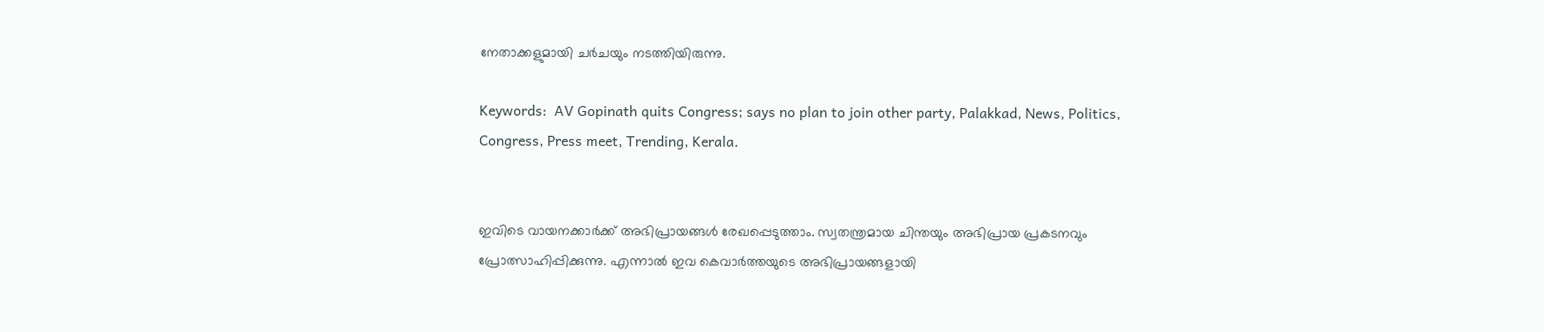നേതാക്കളുമായി ചര്‍ചയും നടത്തിയിരുന്നു.

Keywords:  AV Gopinath quits Congress; says no plan to join other party, Palakkad, News, Politics, Congress, Press meet, Trending, Kerala.


ഇവിടെ വായനക്കാർക്ക് അഭിപ്രായങ്ങൾ രേഖപ്പെടുത്താം. സ്വതന്ത്രമായ ചിന്തയും അഭിപ്രായ പ്രകടനവും പ്രോത്സാഹിപ്പിക്കുന്നു. എന്നാൽ ഇവ കെവാർത്തയുടെ അഭിപ്രായങ്ങളായി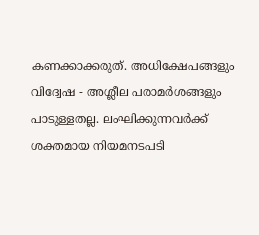കണക്കാക്കരുത്. അധിക്ഷേപങ്ങളും വിദ്വേഷ - അശ്ലീല പരാമർശങ്ങളും പാടുള്ളതല്ല. ലംഘിക്കുന്നവർക്ക് ശക്തമായ നിയമനടപടി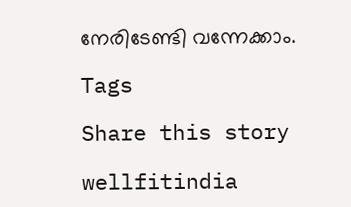നേരിടേണ്ടി വന്നേക്കാം.

Tags

Share this story

wellfitindia